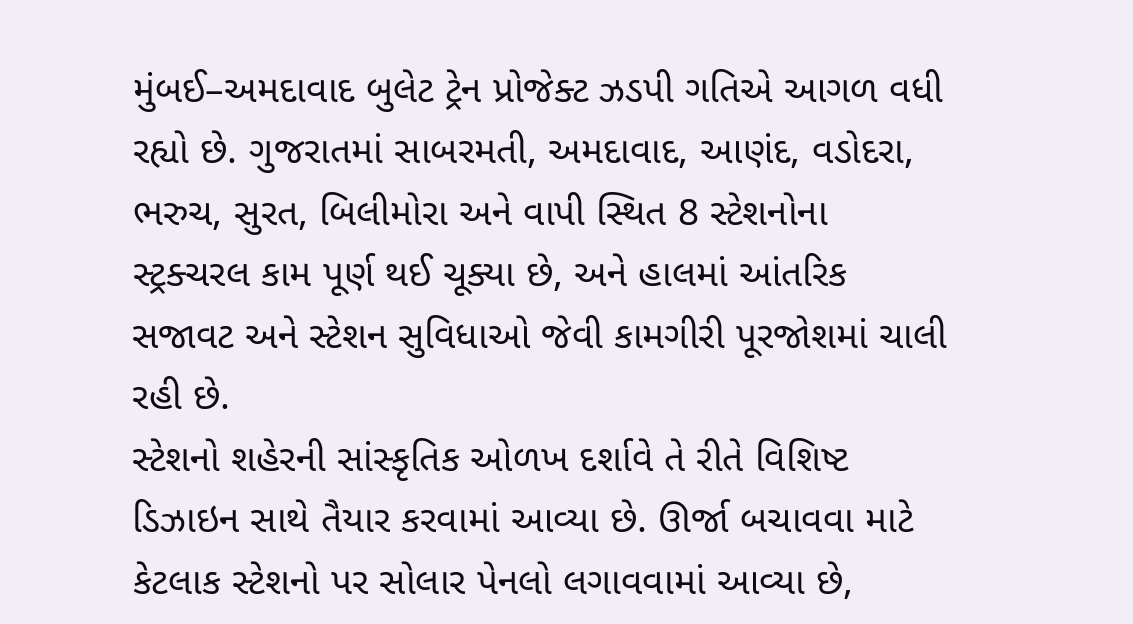મુંબઈ–અમદાવાદ બુલેટ ટ્રેન પ્રોજેક્ટ ઝડપી ગતિએ આગળ વધી રહ્યો છે. ગુજરાતમાં સાબરમતી, અમદાવાદ, આણંદ, વડોદરા, ભરુચ, સુરત, બિલીમોરા અને વાપી સ્થિત 8 સ્ટેશનોના સ્ટ્રક્ચરલ કામ પૂર્ણ થઈ ચૂક્યા છે, અને હાલમાં આંતરિક સજાવટ અને સ્ટેશન સુવિધાઓ જેવી કામગીરી પૂરજોશમાં ચાલી રહી છે.
સ્ટેશનો શહેરની સાંસ્કૃતિક ઓળખ દર્શાવે તે રીતે વિશિષ્ટ ડિઝાઇન સાથે તૈયાર કરવામાં આવ્યા છે. ઊર્જા બચાવવા માટે કેટલાક સ્ટેશનો પર સોલાર પેનલો લગાવવામાં આવ્યા છે,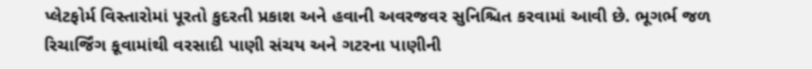પ્લેટફોર્મ વિસ્તારોમાં પૂરતો કુદરતી પ્રકાશ અને હવાની અવરજવર સુનિશ્ચિત કરવામાં આવી છે. ભૂગર્ભ જળ રિચાર્જિંગ કૂવામાંથી વરસાદી પાણી સંચય અને ગટરના પાણીની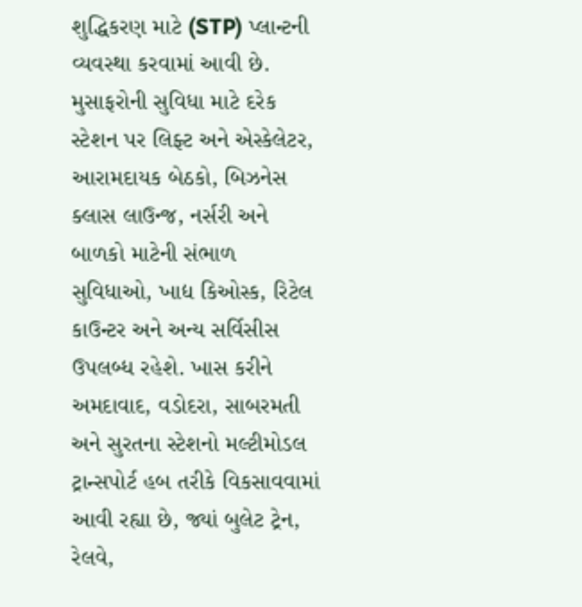શુદ્ધિકરણ માટે (STP) પ્લાન્ટની વ્યવસ્થા કરવામાં આવી છે.
મુસાફરોની સુવિધા માટે દરેક સ્ટેશન પર લિફ્ટ અને એસ્કેલેટર, આરામદાયક બેઠકો, બિઝનેસ ક્લાસ લાઉન્જ, નર્સરી અને બાળકો માટેની સંભાળ સુવિધાઓ, ખાદ્ય કિઓસ્ક, રિટેલ કાઉન્ટર અને અન્ય સર્વિસીસ ઉપલબ્ધ રહેશે. ખાસ કરીને અમદાવાદ, વડોદરા, સાબરમતી અને સુરતના સ્ટેશનો મલ્ટીમોડલ ટ્રાન્સપોર્ટ હબ તરીકે વિકસાવવામાં આવી રહ્યા છે, જ્યાં બુલેટ ટ્રેન, રેલવે,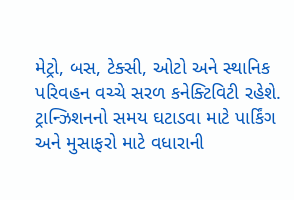મેટ્રો, બસ, ટેક્સી, ઓટો અને સ્થાનિક પરિવહન વચ્ચે સરળ કનેક્ટિવિટી રહેશે.
ટ્રાન્ઝિશનનો સમય ઘટાડવા માટે પાર્કિંગ અને મુસાફરો માટે વધારાની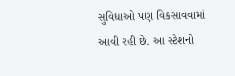સુવિધાઓ પણ વિકસાવવામાં આવી રહી છે. આ સ્ટેશનો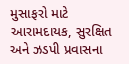મુસાફરો માટે આરામદાયક, સુરક્ષિત અને ઝડપી પ્રવાસના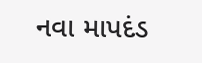નવા માપદંડ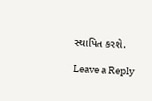સ્થાપિત કરશે.

Leave a Reply